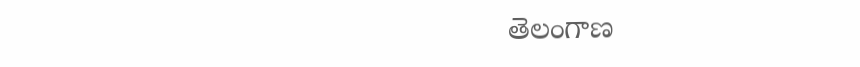తెలంగాణ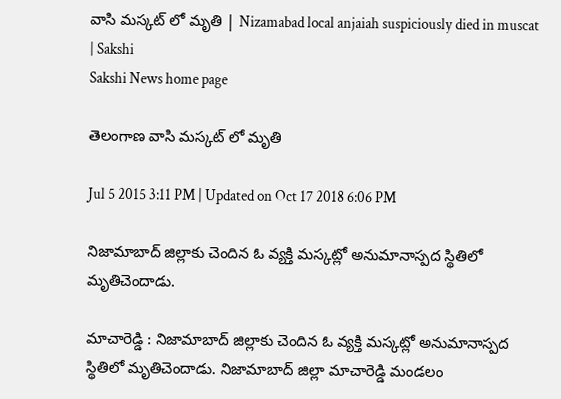వాసి మస్కట్ లో మృతి | Nizamabad local anjaiah suspiciously died in muscat | Sakshi
Sakshi News home page

తెలంగాణ వాసి మస్కట్ లో మృతి

Jul 5 2015 3:11 PM | Updated on Oct 17 2018 6:06 PM

నిజామాబాద్ జిల్లాకు చెందిన ఓ వ్యక్తి మస్కట్లో అనుమానాస్పద స్థితిలో మృతిచెందాడు.

మాచారెడ్డి : నిజామాబాద్ జిల్లాకు చెందిన ఓ వ్యక్తి మస్కట్లో అనుమానాస్పద స్థితిలో మృతిచెందాడు. నిజామాబాద్ జిల్లా మాచారెడ్డి మండలం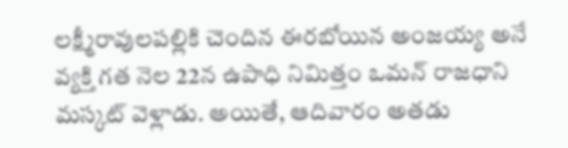లక్ష్మీరావులపల్లికి చెందిన ఈరబోయిన అంజయ్య అనే వ్యక్తి గత నెల 22న ఉపాధి నిమిత్తం ఒమన్ రాజధాని మస్కట్ వెళ్లాడు. అయితే, ఆదివారం అతడు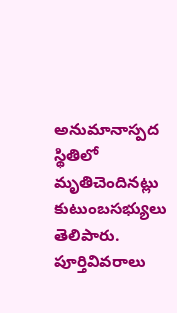అనుమానాస్పద స్థితిలో మృతిచెందినట్లు కుటుంబసభ్యులు తెలిపారు. పూర్తివివరాలు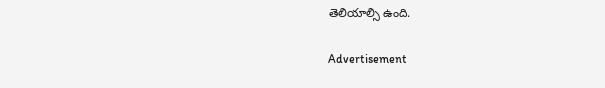తెలియాల్సి ఉంది.

Advertisement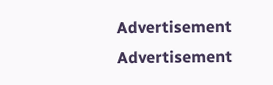Advertisement
Advertisement